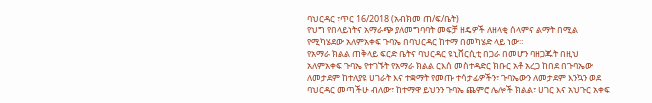ባህርዳር ፣ጥር 16/2018 (አብክመ ጠ/ፍ/ቤት)
የህግ የበላይነትና አማራጭ ያለመግባባት መፍቻ ዘዴዎች ለዘላቂ ሰላምና ልማት በሚል የሚካሄደው አለምአቀፍ ጉባኤ በባህርዳር ከተማ በመካሄድ ላይ ነው።
የአማራ ክልል ጠቅላይ ፍርድ ቤትና ባህርዳር ዩኒቨርሲቲ በጋራ በመሆን ባዘጋጁት በዚህ አለምአቀፍ ጉባኤ የተገኙት የአማራ ክልል ርእሰ መስተዳድር ክቡር አቶ አረጋ ከበደ በጉባኤው ለመታደም ከተለያዩ ሀገራት እና ተቋማት የመጡ ተሳታፊዎችን፣ ጉባኤውን ለመታደም እንኳን ወደ ባህርዳር መጣችሁ ብለው፣ ከተማዋ ይህንን ጉባኤ ጨምሮ ሌሎች ክልል፣ ሀገር እና አህጉር አቀፍ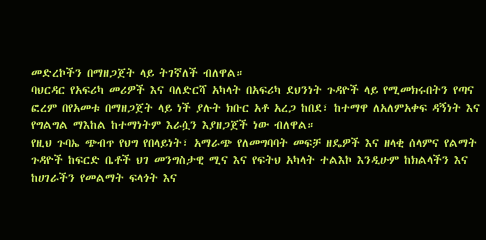መድረኮችን በማዘጋጀት ላይ ትገኛለች ብለዋል።
ባህርዳር የአፍሪካ መሪዎች እና ባለድርሻ አካላት በአፍሪካ ደህንነት ጉዳዮች ላይ የሚመክሩበትን የጣና ፎረም በየአመቱ በማዘጋጀት ላይ ነች ያሉት ክቡር አቶ አረጋ ከበደ፣ ከተማዋ ለአለምአቀፍ ዳኝነት እና የግልግል ማእከል ከተማነትም እራሷን እያዘጋጀች ነው ብለዋል።
የዚህ ጉባኤ ጭብጥ የህግ የበላይነት፣ አማራጭ የለመግባባት መፍቻ ዘዴዎች እና ዘላቂ ሰላምና የልማት ጉዳዮች ከፍርድ ቤቶች ህገ መንግስታዊ ሚና እና የፍትህ አካላት ተልእኮ እንዲሁም ከክልላችን እና ከሀገራችን የመልማት ፍላጎት እና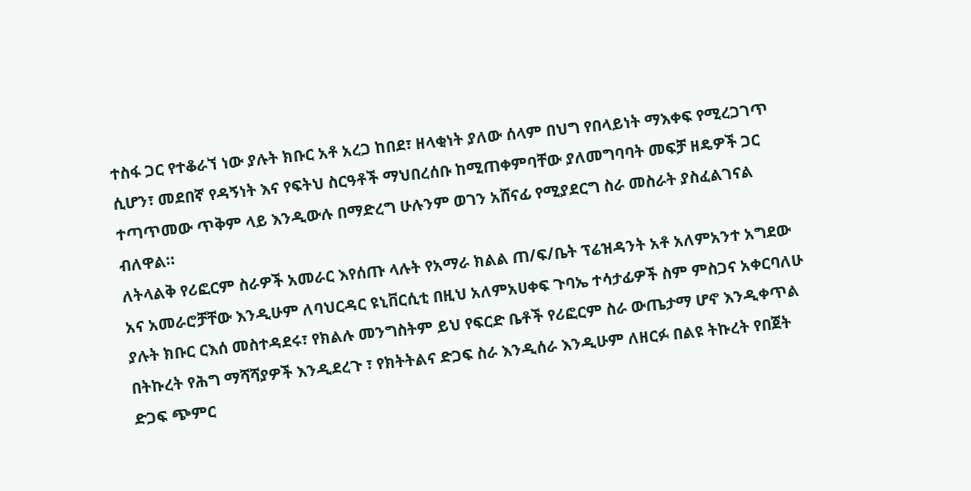ተስፋ ጋር የተቆራኘ ነው ያሉት ክቡር አቶ አረጋ ከበደ፣ ዘላቂነት ያለው ሰላም በህግ የበላይነት ማእቀፍ የሚረጋገጥ ሲሆን፣ መደበኛ የዳኝነት እና የፍትህ ስርዓቶች ማህበረሰቡ ከሚጠቀምባቸው ያለመግባባት መፍቻ ዘዴዎች ጋር ተጣጥመው ጥቅም ላይ እንዲውሉ በማድረግ ሁሉንም ወገን አሸናፊ የሚያደርግ ስራ መስራት ያስፈልገናል ብለዋል።
ለትላልቅ የሪፎርም ስራዎች አመራር እየሰጡ ላሉት የአማራ ክልል ጠ/ፍ/ቤት ፕሬዝዳንት አቶ አለምአንተ አግደው አና አመራሮቻቸው እንዲሁም ለባህርዳር ዩኒቨርሲቲ በዚህ አለምአሀቀፍ ጉባኤ ተሳታፊዎች ስም ምስጋና አቀርባለሁ ያሉት ክቡር ርእሰ መስተዳደሩ፣ የክልሉ መንግስትም ይህ የፍርድ ቤቶች የሪፎርም ስራ ውጤታማ ሆኖ እንዲቀጥል በትኩረት የሕግ ማሻሻያዎች እንዲደረጉ ፣ የክትትልና ድጋፍ ስራ እንዲሰራ እንዲሁም ለዘርፉ በልዩ ትኩረት የበጀት ድጋፍ ጭምር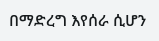በማድረግ እየሰራ ሲሆን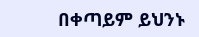በቀጣይም ይህንኑ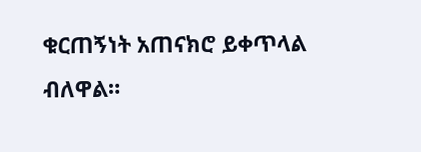ቁርጠኝነት አጠናክሮ ይቀጥላል ብለዋል።